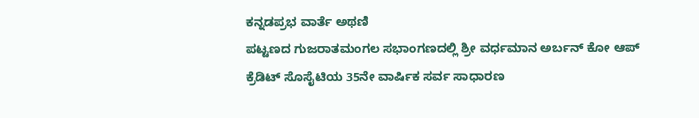ಕನ್ನಡಪ್ರಭ ವಾರ್ತೆ ಅಥಣಿ
ಪಟ್ಟಣದ ಗುಜರಾತಮಂಗಲ ಸಭಾಂಗಣದಲ್ಲಿ ಶ್ರೀ ವರ್ಧಮಾನ ಅರ್ಬನ್ ಕೋ ಆಪ್ ಕ್ರೆಡಿಟ್ ಸೊಸೈಟಿಯ 35ನೇ ವಾರ್ಷಿಕ ಸರ್ವ ಸಾಧಾರಣ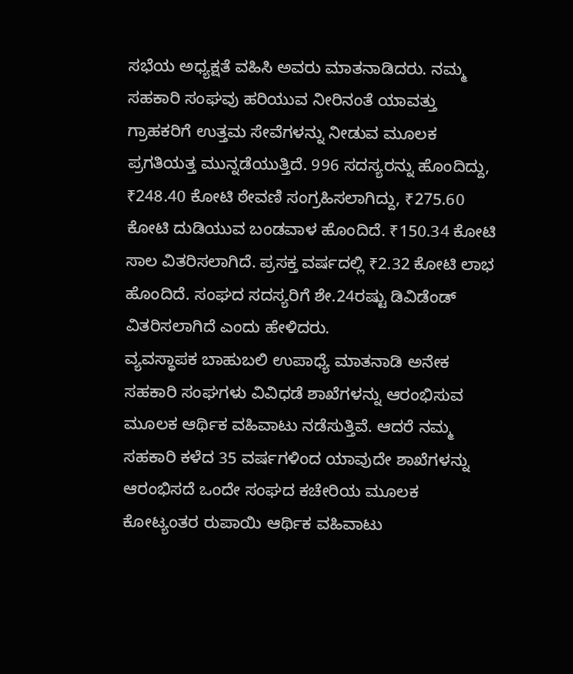ಸಭೆಯ ಅಧ್ಯಕ್ಷತೆ ವಹಿಸಿ ಅವರು ಮಾತನಾಡಿದರು. ನಮ್ಮ ಸಹಕಾರಿ ಸಂಘವು ಹರಿಯುವ ನೀರಿನಂತೆ ಯಾವತ್ತು ಗ್ರಾಹಕರಿಗೆ ಉತ್ತಮ ಸೇವೆಗಳನ್ನು ನೀಡುವ ಮೂಲಕ ಪ್ರಗತಿಯತ್ತ ಮುನ್ನಡೆಯುತ್ತಿದೆ. 996 ಸದಸ್ಯರನ್ನು ಹೊಂದಿದ್ದು, ₹248.40 ಕೋಟಿ ಠೇವಣಿ ಸಂಗ್ರಹಿಸಲಾಗಿದ್ದು, ₹275.60 ಕೋಟಿ ದುಡಿಯುವ ಬಂಡವಾಳ ಹೊಂದಿದೆ. ₹150.34 ಕೋಟಿ ಸಾಲ ವಿತರಿಸಲಾಗಿದೆ. ಪ್ರಸಕ್ತ ವರ್ಷದಲ್ಲಿ ₹2.32 ಕೋಟಿ ಲಾಭ ಹೊಂದಿದೆ. ಸಂಘದ ಸದಸ್ಯರಿಗೆ ಶೇ.24ರಷ್ಟು ಡಿವಿಡೆಂಡ್ ವಿತರಿಸಲಾಗಿದೆ ಎಂದು ಹೇಳಿದರು.
ವ್ಯವಸ್ಥಾಪಕ ಬಾಹುಬಲಿ ಉಪಾಧ್ಯೆ ಮಾತನಾಡಿ ಅನೇಕ ಸಹಕಾರಿ ಸಂಘಗಳು ವಿವಿಧಡೆ ಶಾಖೆಗಳನ್ನು ಆರಂಭಿಸುವ ಮೂಲಕ ಆರ್ಥಿಕ ವಹಿವಾಟು ನಡೆಸುತ್ತಿವೆ. ಆದರೆ ನಮ್ಮ ಸಹಕಾರಿ ಕಳೆದ 35 ವರ್ಷಗಳಿಂದ ಯಾವುದೇ ಶಾಖೆಗಳನ್ನು ಆರಂಭಿಸದೆ ಒಂದೇ ಸಂಘದ ಕಚೇರಿಯ ಮೂಲಕ ಕೋಟ್ಯಂತರ ರುಪಾಯಿ ಆರ್ಥಿಕ ವಹಿವಾಟು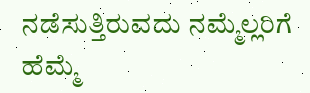ನಡೆಸುತ್ತಿರುವದು ನಮ್ಮೆಲ್ಲರಿಗೆ ಹೆಮ್ಮೆ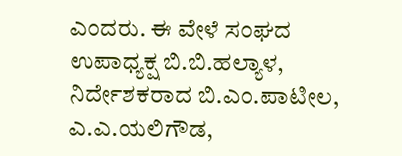ಎಂದರು. ಈ ವೇಳೆ ಸಂಘದ ಉಪಾಧ್ಯಕ್ಷ ಬಿ.ಬಿ.ಹಲ್ಯಾಳ, ನಿರ್ದೇಶಕರಾದ ಬಿ.ಎಂ.ಪಾಟೀಲ, ಎ.ಎ.ಯಲಿಗೌಡ,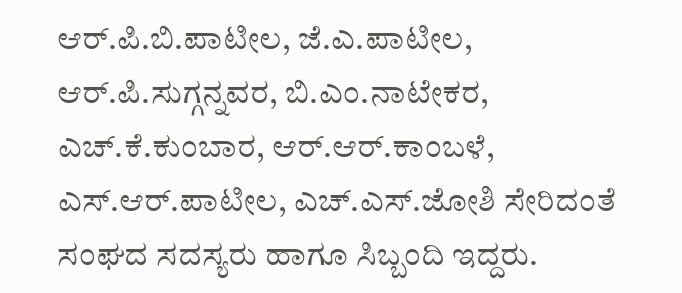ಆರ್.ಪಿ.ಬಿ.ಪಾಟೀಲ, ಜೆ.ಎ.ಪಾಟೀಲ, ಆರ್.ಪಿ.ಸುಗ್ಗನ್ನವರ, ಬಿ.ಎಂ.ನಾಟೇಕರ, ಎಚ್.ಕೆ.ಕುಂಬಾರ, ಆರ್.ಆರ್.ಕಾಂಬಳೆ, ಎಸ್.ಆರ್.ಪಾಟೀಲ, ಎಚ್.ಎಸ್.ಜೋಶಿ ಸೇರಿದಂತೆ ಸಂಘದ ಸದಸ್ಯರು ಹಾಗೂ ಸಿಬ್ಬಂದಿ ಇದ್ದರು.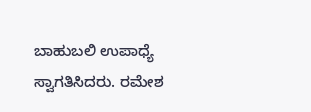ಬಾಹುಬಲಿ ಉಪಾಧ್ಯೆ ಸ್ವಾಗತಿಸಿದರು. ರಮೇಶ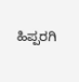ಹಿಪ್ಪರಗಿ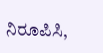ನಿರೂಪಿಸಿ,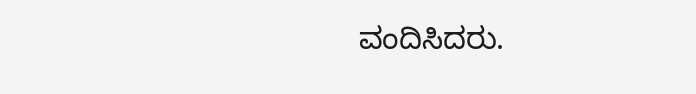ವಂದಿಸಿದರು.